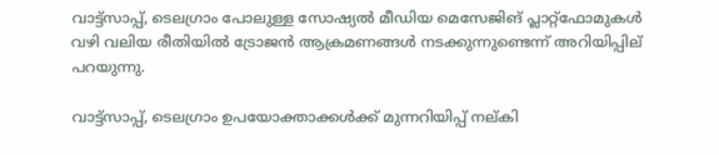വാട്ട്സാപ്പ്, ടെലഗ്രാം പോലുള്ള സോഷ്യൽ മീഡിയ മെസേജിങ് പ്ലാറ്റ്‌ഫോമുകൾ വഴി വലിയ രീതിയിൽ ട്രോജൻ ആക്രമണങ്ങൾ നടക്കുന്നുണ്ടെന്ന് അറിയിപ്പില്‌ പറയുന്നു.

വാട്ട്സാപ്പ്, ടെലഗ്രാം ഉപയോക്താക്കൾക്ക് മുന്നറിയിപ്പ് നല്കി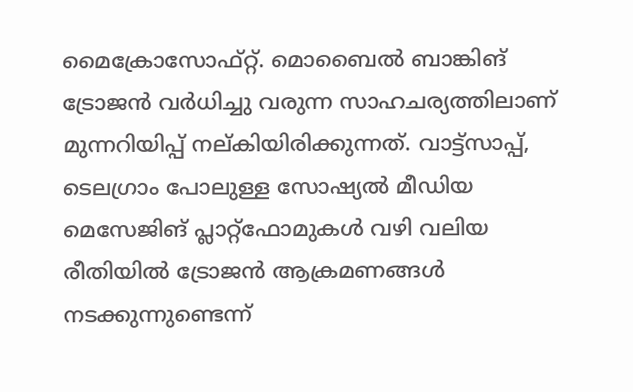മൈക്രോസോഫ്റ്റ്. മൊബൈൽ ബാങ്കിങ് ട്രോജൻ വർധിച്ചു വരുന്ന സാഹചര്യത്തിലാണ് മുന്നറിയിപ്പ് നല്കിയിരിക്കുന്നത്. വാട്ട്സാപ്പ്, ടെലഗ്രാം പോലുള്ള സോഷ്യൽ മീഡിയ മെസേജിങ് പ്ലാറ്റ്‌ഫോമുകൾ വഴി വലിയ രീതിയിൽ ട്രോജൻ ആക്രമണങ്ങൾ നടക്കുന്നുണ്ടെന്ന്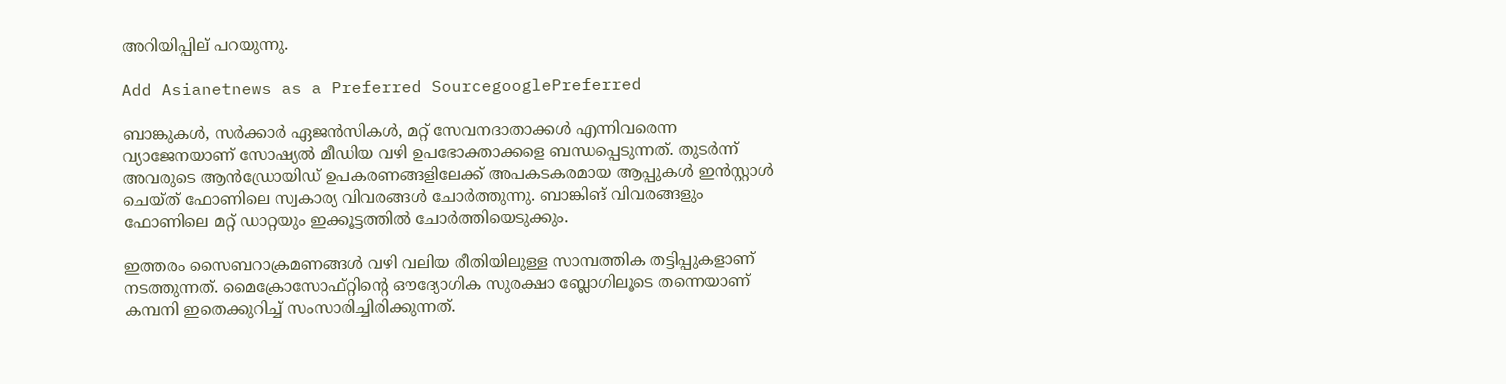അറിയിപ്പില്‌ പറയുന്നു.

Add Asianetnews as a Preferred SourcegooglePreferred

ബാങ്കുകൾ, സർക്കാർ ഏജൻസികൾ, മറ്റ് സേവനദാതാക്കൾ എന്നിവരെന്ന വ്യാജേനയാണ് സോഷ്യൽ മീഡിയ വഴി ഉപഭോക്താക്കളെ ബന്ധപ്പെടുന്നത്. തുടർന്ന് അവരുടെ ആൻഡ്രോയിഡ് ഉപകരണങ്ങളിലേക്ക് അപകടകരമായ ആപ്പുകൾ ഇൻസ്റ്റാൾ ചെയ്ത് ഫോണിലെ സ്വകാര്യ വിവരങ്ങൾ ചോർത്തുന്നു. ബാങ്കിങ് വിവരങ്ങളും ഫോണിലെ മറ്റ് ഡാറ്റയും ഇക്കൂട്ടത്തിൽ ചോർത്തിയെടുക്കും.

ഇത്തരം സൈബറാക്രമണങ്ങൾ വഴി വലിയ രീതിയിലുള്ള സാമ്പത്തിക തട്ടിപ്പുകളാണ് നടത്തുന്നത്. മൈക്രോസോഫ്റ്റിന്റെ ഔദ്യോഗിക സുരക്ഷാ ബ്ലോഗിലൂടെ തന്നെയാണ് കമ്പനി ഇതെക്കുറിച്ച് സംസാരിച്ചിരിക്കുന്നത്.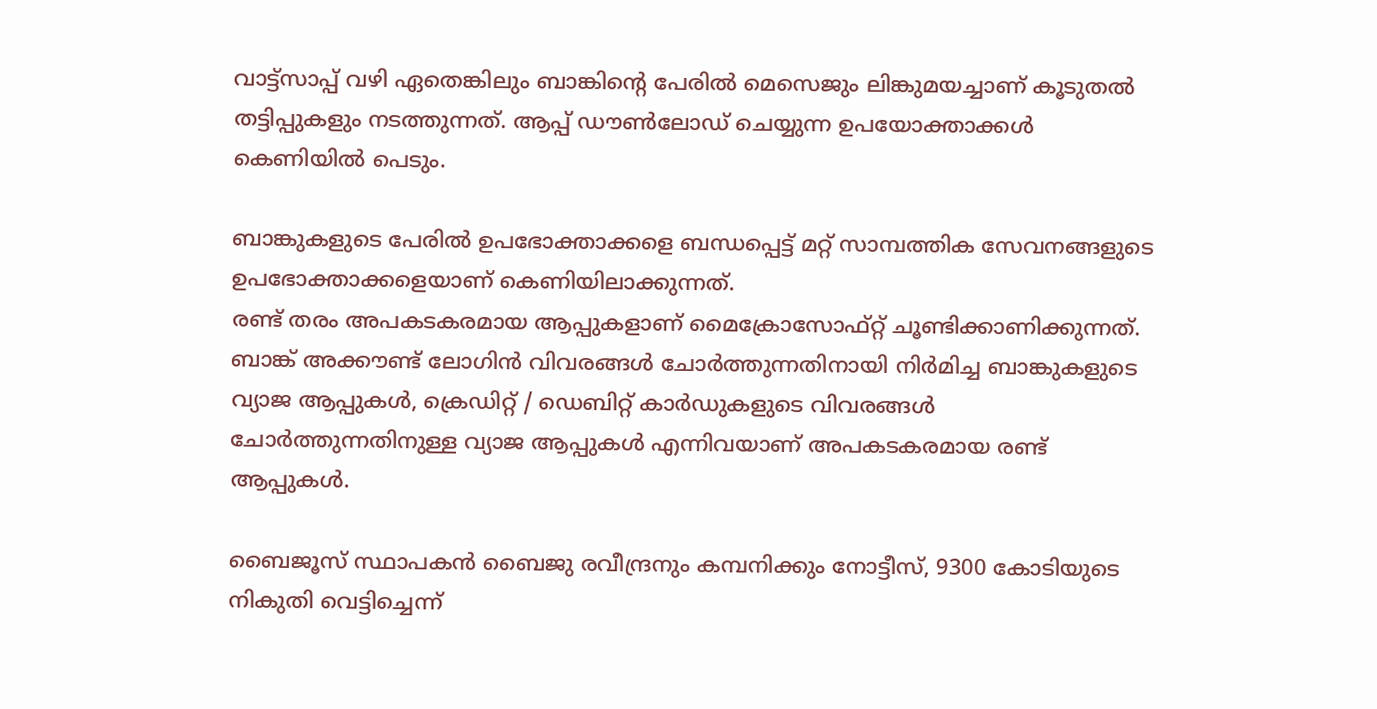വാട്ട്സാപ്പ് വഴി ഏതെങ്കിലും ബാങ്കിന്റെ പേരിൽ മെസെജും ലിങ്കുമയച്ചാണ് കൂടുതൽ തട്ടിപ്പുകളും നടത്തുന്നത്. ആപ്പ് ഡൗൺലോഡ് ചെയ്യുന്ന ഉപയോക്താക്കൾ കെണിയിൽ പെടും.

ബാങ്കുകളുടെ പേരിൽ ഉപഭോക്താക്കളെ ബന്ധപ്പെട്ട് മറ്റ് സാമ്പത്തിക സേവനങ്ങളുടെ ഉപഭോക്താക്കളെയാണ് കെണിയിലാക്കുന്നത്.
രണ്ട് തരം അപകടകരമായ ആപ്പുകളാണ് മൈക്രോസോഫ്റ്റ് ചൂണ്ടിക്കാണിക്കുന്നത്. ബാങ്ക് അക്കൗണ്ട് ലോഗിൻ വിവരങ്ങൾ ചോർത്തുന്നതിനായി നിർമിച്ച ബാങ്കുകളുടെ വ്യാജ ആപ്പുകൾ, ക്രെഡിറ്റ് / ഡെബിറ്റ് കാർഡുകളുടെ വിവരങ്ങൾ ചോർത്തുന്നതിനുള്ള വ്യാജ ആപ്പുകൾ എന്നിവയാണ് അപകടകരമായ രണ്ട് ആപ്പുകൾ.

ബൈജൂസ് സ്ഥാപകൻ ബൈജു രവീന്ദ്രനും കമ്പനിക്കും നോട്ടീസ്, 9300 കോടിയുടെ നികുതി വെട്ടിച്ചെന്ന്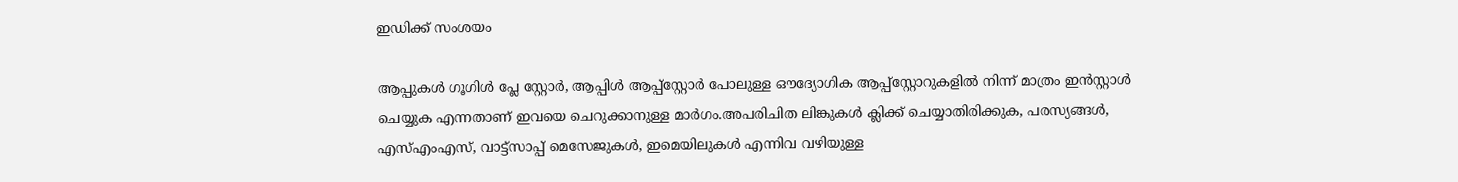ഇഡിക്ക് സംശയം

ആപ്പുകൾ ഗൂഗിൾ പ്ലേ സ്റ്റോർ, ആപ്പിൾ ആപ്പ്‌സ്റ്റോർ പോലുള്ള ഔദ്യോഗിക ആപ്പ്‌സ്റ്റോറുകളിൽ നിന്ന് മാത്രം ഇൻസ്റ്റാൾ ചെയ്യുക എന്നതാണ് ഇവയെ ചെറുക്കാനുള്ള മാർഗം.അപരിചിത ലിങ്കുകൾ ക്ലിക്ക് ചെയ്യാതിരിക്കുക, പരസ്യങ്ങൾ, എസ്എംഎസ്, വാട്ട്സാപ്പ് മെസേജുകൾ, ഇമെയിലുകൾ എന്നിവ വഴിയുള്ള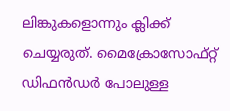ലിങ്കുകളൊന്നും ക്ലിക്ക് ചെയ്യരുത്. മൈക്രോസോഫ്റ്റ് ഡിഫൻഡർ പോലുള്ള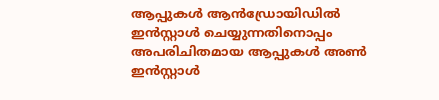ആപ്പുകൾ ആൻഡ്രോയിഡിൽ ഇൻസ്റ്റാൾ ചെയ്യുന്നതിനൊപ്പം അപരിചിതമായ ആപ്പുകൾ അൺ ഇൻസ്റ്റാൾ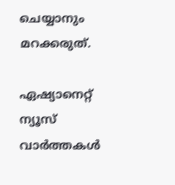ചെയ്യാനും മറക്കരുത്.

ഏഷ്യാനെറ്റ് ന്യൂസ് വാർത്തകൾ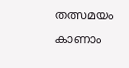തത്സമയം കാണാം